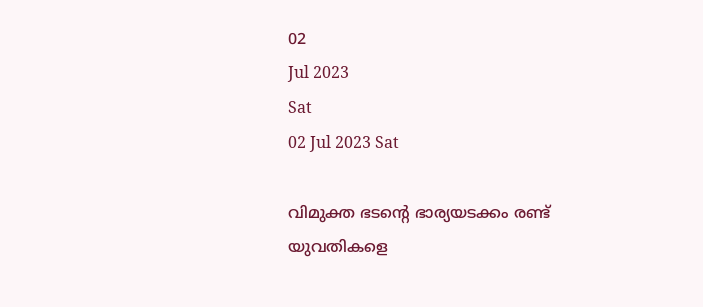02
Jul 2023
Sat
02 Jul 2023 Sat

വിമുക്ത ഭടന്റെ ഭാര്യയടക്കം രണ്ട് യുവതികളെ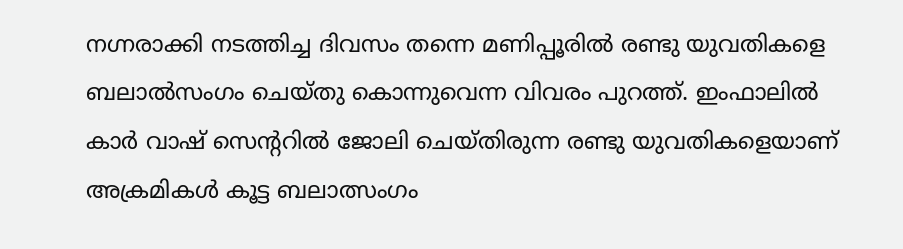നഗ്നരാക്കി നടത്തിച്ച ദിവസം തന്നെ മണിപ്പൂരിൽ രണ്ടു യുവതികളെ ബലാൽസംഗം ചെയ്തു കൊന്നുവെന്ന വിവരം പുറത്ത്. ഇംഫാലിൽ കാർ വാഷ് സെന്ററിൽ ജോലി ചെയ്തിരുന്ന രണ്ടു യുവതികളെയാണ് അക്രമികൾ കൂട്ട ബലാത്സംഗം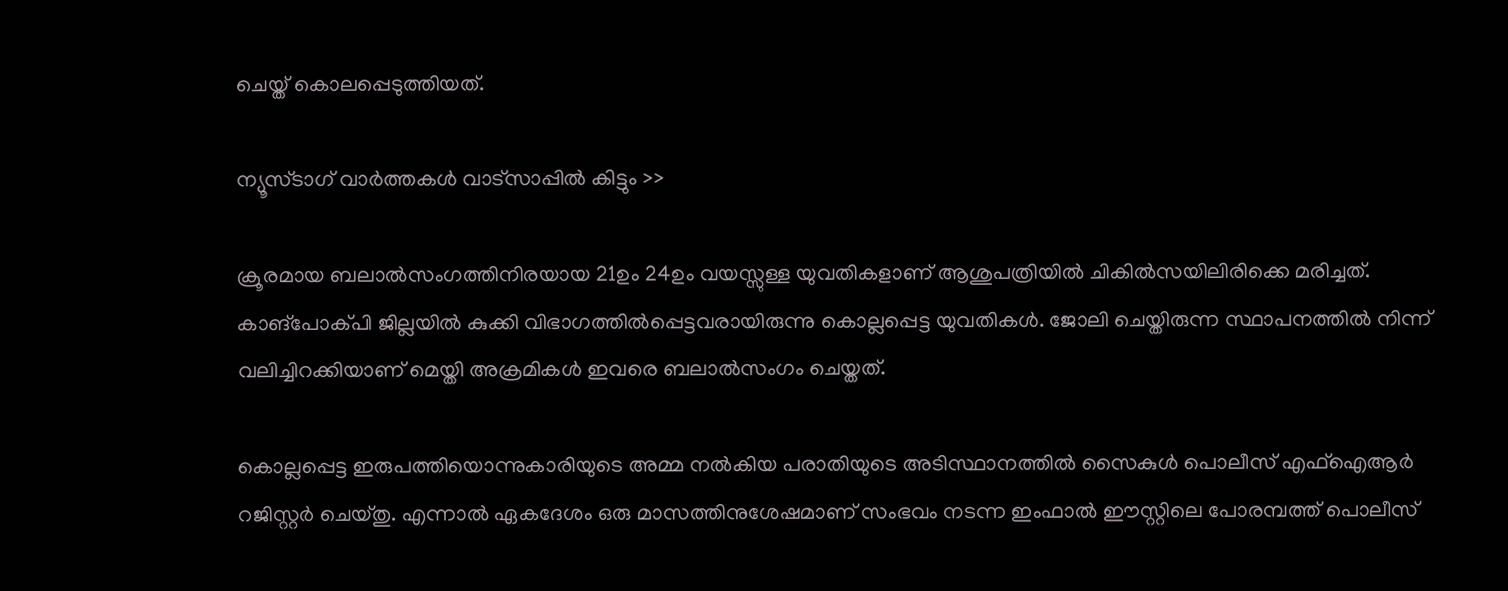ചെയ്ത് കൊലപ്പെടുത്തിയത്.

ന്യൂസ്ടാഗ് വാര്‍ത്തകള്‍ വാട്‌സാപ്പില്‍ കിട്ടും >>

ക്രൂരമായ ബലാൽസംഗത്തിനിരയായ 21ഉം 24ഉം വയസ്സുള്ള യുവതികളാണ് ആശുപത്രിയിൽ ചികിൽസയിലിരിക്കെ മരിച്ചത്. കാങ്‌പോക്പി ജില്ലയിൽ കുക്കി വിഭാഗത്തിൽപ്പെട്ടവരായിരുന്നു കൊല്ലപ്പെട്ട യുവതികൾ. ജോലി ചെയ്തിരുന്ന സ്ഥാപനത്തിൽ നിന്ന് വലിച്ചിറക്കിയാണ് മെയ്തി അക്രമികൾ ഇവരെ ബലാൽസംഗം ചെയ്തത്.

കൊല്ലപ്പെട്ട ഇരുപത്തിയൊന്നുകാരിയുടെ അമ്മ നൽകിയ പരാതിയുടെ അടിസ്ഥാനത്തിൽ സൈകുൾ പൊലീസ് എഫ്ഐആർ റജിസ്റ്റർ ചെയ്തു. എന്നാൽ ഏകദേശം ഒരു മാസത്തിനുശേഷമാണ് സംഭവം നടന്ന ഇംഫാൽ ഈസ്റ്റിലെ പോരമ്പത്ത് പൊലീസ്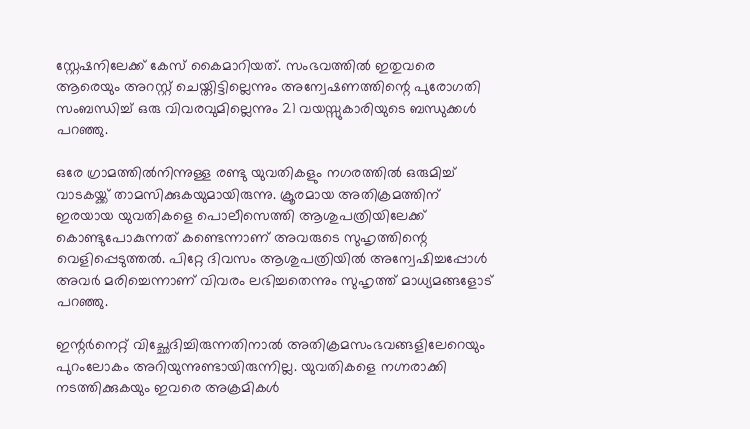സ്റ്റേഷനിലേക്ക് കേസ് കൈമാറിയത്. സംഭവത്തിൽ ഇതുവരെ ആരെയും അറസ്റ്റ് ചെയ്തിട്ടില്ലെന്നും അന്വേഷണത്തിന്റെ പുരോഗതി സംബന്ധിച്ച് ഒരു വിവരവുമില്ലെന്നും 21 വയസ്സുകാരിയുടെ ബന്ധുക്കൾ പറഞ്ഞു.

ഒരേ ഗ്രാമത്തിൽനിന്നുള്ള രണ്ടു യുവതികളും നഗരത്തിൽ ഒരുമിച്ച് വാടകയ്ക്ക് താമസിക്കുകയുമായിരുന്നു. ക്രൂരമായ അതിക്രമത്തിന് ഇരയായ യുവതികളെ പൊലീസെത്തി ആശുപത്രിയിലേക്ക് കൊണ്ടുപോകുന്നത് കണ്ടെന്നാണ് അവരുടെ സുഹൃത്തിന്റെ വെളിപ്പെടുത്തൽ. പിറ്റേ ദിവസം ആശുപത്രിയിൽ അന്വേഷിച്ചപ്പോൾ അവർ മരിച്ചെന്നാണ് വിവരം ലഭിച്ചതെന്നും സുഹൃത്ത് മാധ്യമങ്ങളോട് പറഞ്ഞു.

ഇന്റർനെറ്റ് വിച്ഛേദിച്ചിരുന്നതിനാൽ അതിക്രമസംഭവങ്ങളിലേറെയും പുറംലോകം അറിയുന്നുണ്ടായിരുന്നില്ല. യുവതികളെ നഗ്നരാക്കി നടത്തിക്കുകയും ഇവരെ അക്രമികൾ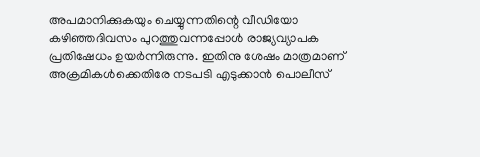അപമാനിക്കുകയും ചെയ്യുന്നതിന്റെ വീഡിയോ കഴിഞ്ഞദിവസം പുറത്തുവന്നപ്പോൾ രാജ്യവ്യാപക പ്രതിഷേധം ഉയർന്നിരുന്നു. ഇതിനു ശേഷം മാത്രമാണ് അക്രമികൾക്കെതിരേ നടപടി എടുക്കാൻ പൊലീസ്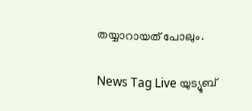തയ്യാറായത് പോലും.

News Tag Live യുട്യൂബ്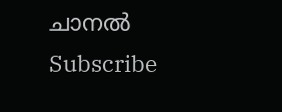ചാനല്‍ Subscribe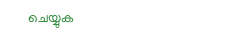ചെയ്യുക